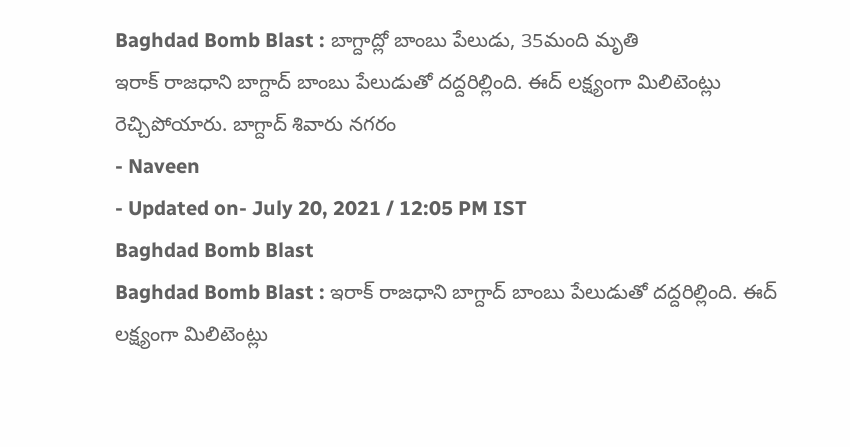Baghdad Bomb Blast : బాగ్దాద్లో బాంబు పేలుడు, 35మంది మృతి
ఇరాక్ రాజధాని బాగ్దాద్ బాంబు పేలుడుతో దద్దరిల్లింది. ఈద్ లక్ష్యంగా మిలిటెంట్లు రెచ్చిపోయారు. బాగ్దాద్ శివారు నగరం
- Naveen
- Updated on- July 20, 2021 / 12:05 PM IST
Baghdad Bomb Blast
Baghdad Bomb Blast : ఇరాక్ రాజధాని బాగ్దాద్ బాంబు పేలుడుతో దద్దరిల్లింది. ఈద్ లక్ష్యంగా మిలిటెంట్లు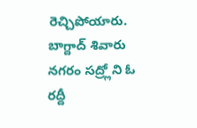రెచ్చిపోయారు. బాగ్దాద్ శివారు నగరం సద్ర్లోని ఓ రద్దీ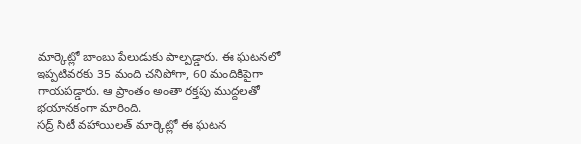మార్కెట్లో బాంబు పేలుడుకు పాల్పడ్డారు. ఈ ఘటనలో ఇప్పటివరకు 35 మంది చనిపోగా, 60 మందికిపైగా గాయపడ్డారు. ఆ ప్రాంతం అంతా రక్తపు ముద్దలతో భయానకంగా మారింది.
సద్ర్ సిటీ వహాయిలత్ మార్కెట్లో ఈ ఘటన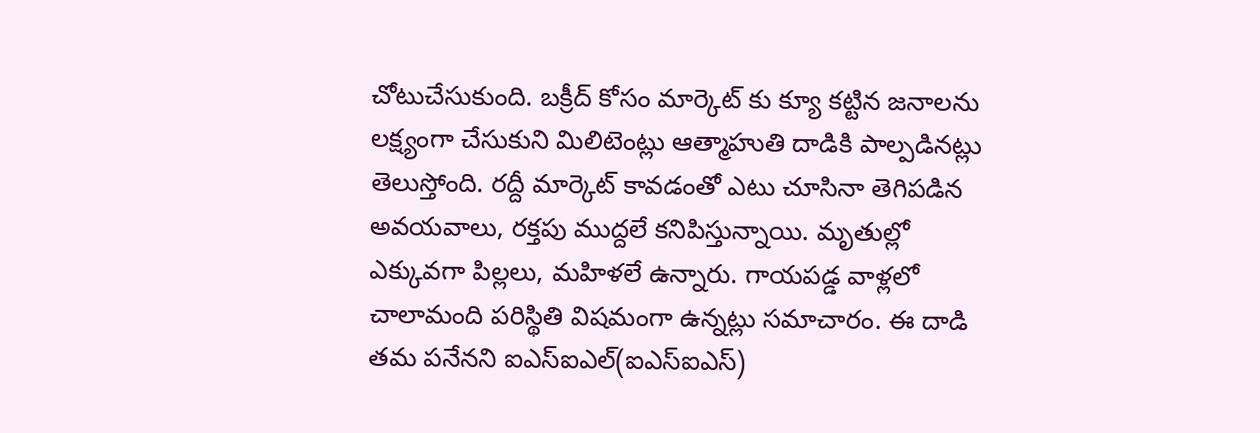చోటుచేసుకుంది. బక్రీద్ కోసం మార్కెట్ కు క్యూ కట్టిన జనాలను లక్ష్యంగా చేసుకుని మిలిటెంట్లు ఆత్మాహుతి దాడికి పాల్పడినట్లు తెలుస్తోంది. రద్దీ మార్కెట్ కావడంతో ఎటు చూసినా తెగిపడిన అవయవాలు, రక్తపు ముద్దలే కనిపిస్తున్నాయి. మృతుల్లో ఎక్కువగా పిల్లలు, మహిళలే ఉన్నారు. గాయపడ్డ వాళ్లలో చాలామంది పరిస్థితి విషమంగా ఉన్నట్లు సమాచారం. ఈ దాడి తమ పనేనని ఐఎస్ఐఎల్(ఐఎస్ఐఎస్)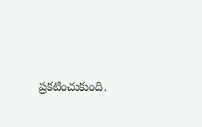ప్రకటించుకుంది.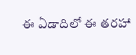ఈ ఏడాదిలో ఈ తరహా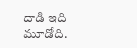దాడి ఇది మూడోది.